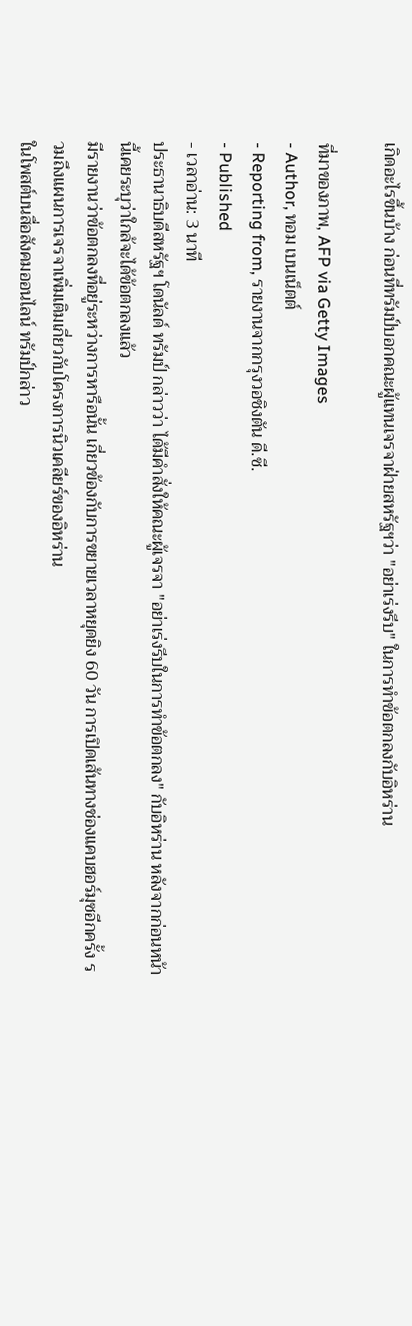เกิดอะไรขึ้นบ้าง ก่อนที่ทรัมป์บอกคณะผู้แทนเจรจาฝ่ายสหรัฐฯว่า "อย่าเร่งรีบ" ในการทำข้อตกลงกับอิหร่าน

ที่มาของภาพ, AFP via Getty Images
- Author, ทอม เบนเน็ตต์
- Reporting from, รายงานจากกรุงวอชิงตัน ดี.ซี.
- Published
- เวลาอ่าน: 3 นาที
ประธานาธิบดีสหรัฐฯ โดนัลด์ ทรัมป์ กล่าวว่า ได้มีคำสั่งให้คณะผู้เจรจา "อย่าเร่งรีบในการทำข้อตกลง" กับอิหร่าน หลังจากก่อนหน้านี้เคยระบุว่าใกล้จะได้ข้อตกลงแล้ว
มีรายงานว่าข้อตกลงที่อยู่ระหว่างการหารือนั้น เกี่ยวข้องกับการขยายเวลาหยุดยิง 60 วัน การเปิดเส้นทางช่องแคบฮอร์มุซอีกครั้ง รวมถึงแผนการเจรจาเพิ่มเติมเกี่ยวกับโครงการนิวเคลียร์ของอิหร่าน
ในโพสต์บนสื่อสังคมออนไลน์ ทรัมป์กล่าว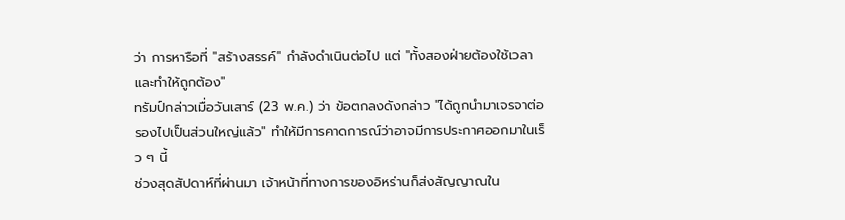ว่า การหารือที่ "สร้างสรรค์" กำลังดำเนินต่อไป แต่ "ทั้งสองฝ่ายต้องใช้เวลาและทำให้ถูกต้อง"
ทรัมป์กล่าวเมื่อวันเสาร์ (23 พ.ค.) ว่า ข้อตกลงดังกล่าว "ได้ถูกนำมาเจรจาต่อรองไปเป็นส่วนใหญ่แล้ว" ทำให้มีการคาดการณ์ว่าอาจมีการประกาศออกมาในเร็ว ๆ นี้
ช่วงสุดสัปดาห์ที่ผ่านมา เจ้าหน้าที่ทางการของอิหร่านก็ส่งสัญญาณใน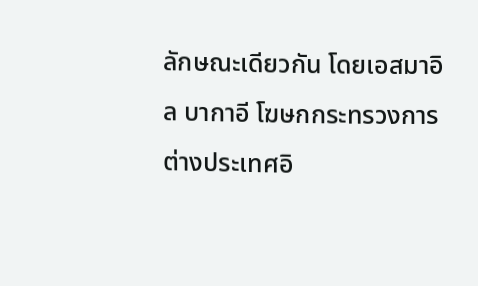ลักษณะเดียวกัน โดยเอสมาอิล บากาอี โฆษกกระทรวงการต่างประเทศอิ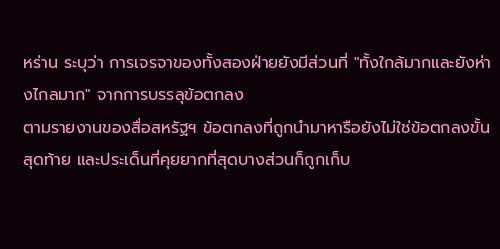หร่าน ระบุว่า การเจรจาของทั้งสองฝ่ายยังมีส่วนที่ "ทั้งใกล้มากและยังห่างไกลมาก" จากการบรรลุข้อตกลง
ตามรายงานของสื่อสหรัฐฯ ข้อตกลงที่ถูกนำมาหารือยังไม่ใช่ข้อตกลงขั้นสุดท้าย และประเด็นที่คุยยากที่สุดบางส่วนก็ถูกเก็บ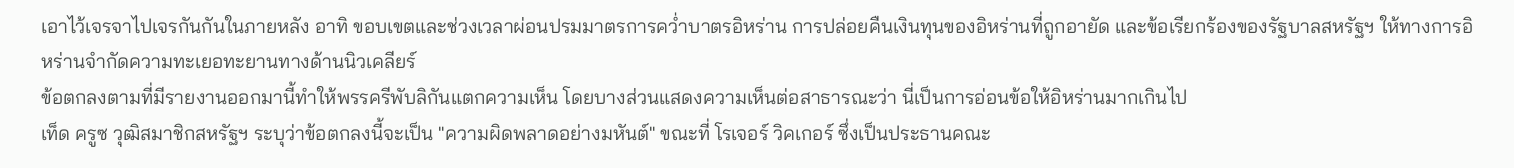เอาไว้เจรจาไปเจรกันกันในภายหลัง อาทิ ขอบเขตและช่วงเวลาผ่อนปรมมาตรการคว่ำบาตรอิหร่าน การปล่อยคืนเงินทุนของอิหร่านที่ถูกอายัด และข้อเรียกร้องของรัฐบาลสหรัฐฯ ให้ทางการอิหร่านจำกัดความทะเยอทะยานทางด้านนิวเคลียร์
ข้อตกลงตามที่มีรายงานออกมานี้ทำให้พรรครีพับลิกันแตกความเห็น โดยบางส่วนแสดงความเห็นต่อสาธารณะว่า นี่เป็นการอ่อนข้อให้อิหร่านมากเกินไป
เท็ด ครูซ วุฒิสมาชิกสหรัฐฯ ระบุว่าข้อตกลงนี้จะเป็น "ความผิดพลาดอย่างมหันต์" ขณะที่ โรเจอร์ วิคเกอร์ ซึ่งเป็นประธานคณะ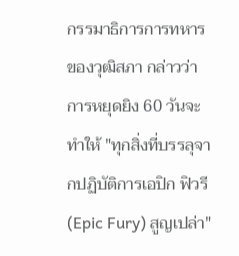กรรมาธิการการทหารของวุฒิสภา กล่าวว่า การหยุดยิง 60 วันจะทำให้ "ทุกสิ่งที่บรรลุจากปฏิบัติการเอปิก ฟิวรี (Epic Fury) สูญเปล่า"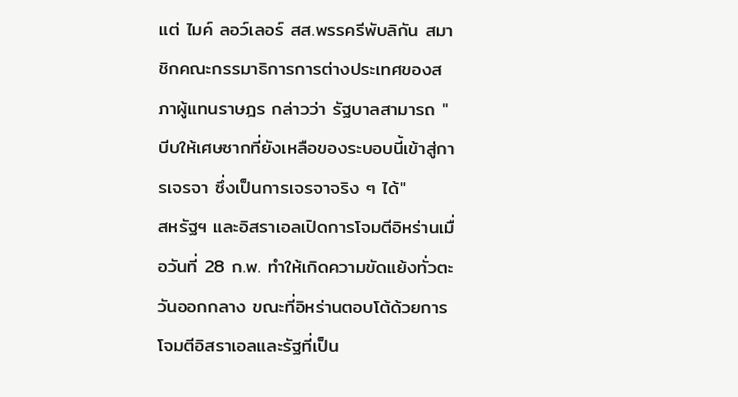แต่ ไมค์ ลอว์เลอร์ สส.พรรครีพับลิกัน สมาชิกคณะกรรมาธิการการต่างประเทศของสภาผู้แทนราษฎร กล่าวว่า รัฐบาลสามารถ "บีบให้เศษซากที่ยังเหลือของระบอบนี้เข้าสู่การเจรจา ซึ่งเป็นการเจรจาจริง ๆ ได้"
สหรัฐฯ และอิสราเอลเปิดการโจมตีอิหร่านเมื่อวันที่ 28 ก.พ. ทำให้เกิดความขัดแย้งทั่วตะวันออกกลาง ขณะที่อิหร่านตอบโต้ด้วยการโจมตีอิสราเอลและรัฐที่เป็น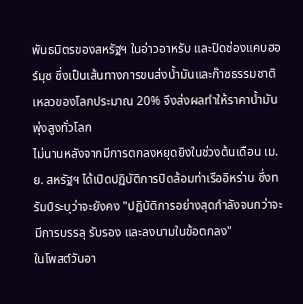พันธมิตรของสหรัฐฯ ในอ่าวอาหรับ และปิดช่องแคบฮอร์มุซ ซึ่งเป็นเส้นทางการขนส่งน้ำมันและก๊าซธรรมชาติเหลวของโลกประมาณ 20% จึงส่งผลทำให้ราคาน้ำมันพุ่งสูงทั่วโลก
ไม่นานหลังจากมีการตกลงหยุดยิงในช่วงต้นเดือน เม.ย. สหรัฐฯ ได้เปิดปฏิบัติการปิดล้อมท่าเรืออิหร่าน ซึ่งทรัมป์ระบุว่าจะยังคง "ปฏิบัติการอย่างสุดกำลังจนกว่าจะมีการบรรลุ รับรอง และลงนามในข้อตกลง"
ในโพสต์วันอา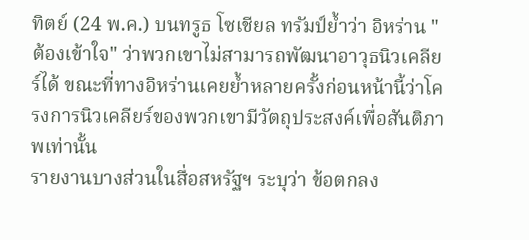ทิตย์ (24 พ.ค.) บนทรูธ โซเชียล ทรัมป์ย้ำว่า อิหร่าน "ต้องเข้าใจ" ว่าพวกเขาไม่สามารถพัฒนาอาวุธนิวเคลียร์ได้ ขณะที่ทางอิหร่านเคยย้ำหลายครั้งก่อนหน้านี้ว่าโครงการนิวเคลียร์ของพวกเขามีวัตถุประสงค์เพื่อสันติภาพเท่านั้น
รายงานบางส่วนในสื่อสหรัฐฯ ระบุว่า ข้อตกลง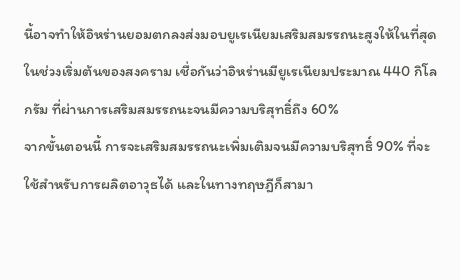นี้อาจทำให้อิหร่านยอมตกลงส่งมอบยูเรเนียมเสริมสมรรถนะสูงให้ในที่สุด
ในช่วงเริ่มต้นของสงคราม เชื่อกันว่าอิหร่านมียูเรเนียมประมาณ 440 กิโลกรัม ที่ผ่านการเสริมสมรรถนะจนมีความบริสุทธิ์ถึง 60%
จากขั้นตอนนี้ การจะเสริมสมรรถนะเพิ่มเติมจนมีความบริสุทธิ์ 90% ที่จะใช้สำหรับการผลิตอาวุธได้ และในทางทฤษฎีก็สามา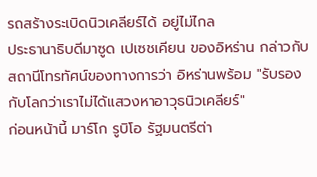รถสร้างระเบิดนิวเคลียร์ได้ อยู่ไม่ไกล
ประธานาธิบดีมาซูด เปเซชเคียน ของอิหร่าน กล่าวกับสถานีโทรทัศน์ของทางการว่า อิหร่านพร้อม "รับรองกับโลกว่าเราไม่ได้แสวงหาอาวุธนิวเคลียร์"
ก่อนหน้านี้ มาร์โก รูบิโอ รัฐมนตรีต่า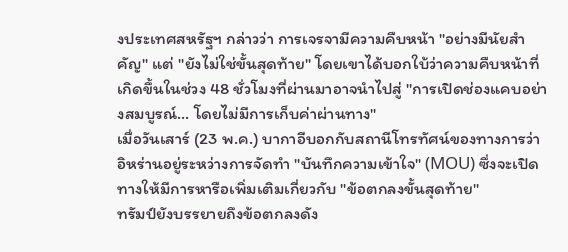งประเทศสหรัฐฯ กล่าวว่า การเจรจามีความคืบหน้า "อย่างมีนัยสำคัญ" แต่ "ยังไม่ใช่ขั้นสุดท้าย" โดยเขาได้บอกใบ้ว่าความคืบหน้าที่เกิดขึ้นในช่วง 48 ชั่วโมงที่ผ่านมาอาจนำไปสู่ "การเปิดช่องแคบอย่างสมบูรณ์... โดยไม่มีการเก็บค่าผ่านทาง"
เมื่อวันเสาร์ (23 พ.ค.) บากาอีบอกกับสถานีโทรทัศน์ของทางการว่า อิหร่านอยู่ระหว่างการจัดทำ "บันทึกความเข้าใจ" (MOU) ซึ่งจะเปิดทางให้มีการหารือเพิ่มเติมเกี่ยวกับ "ข้อตกลงขั้นสุดท้าย"
ทรัมป์ยังบรรยายถึงข้อตกลงดัง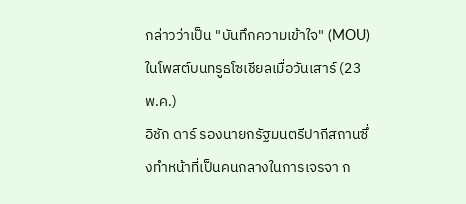กล่าวว่าเป็น "บันทึกความเข้าใจ" (MOU) ในโพสต์บนทรูธโซเชียลเมื่อวันเสาร์ (23 พ.ค.)
อิชัก ดาร์ รองนายกรัฐมนตรีปากีสถานซึ่งทำหน้าที่เป็นคนกลางในการเจรจา ก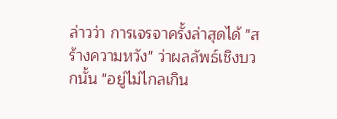ล่าวว่า การเจรจาครั้งล่าสุดได้ "สร้างความหวัง" ว่าผลลัพธ์เชิงบวกนั้น "อยู่ไม่ไกลเกิน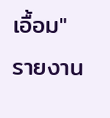เอื้อม"
รายงาน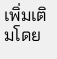เพิ่มเติมโดย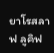ยาโรสลาฟ ลูคิฟ